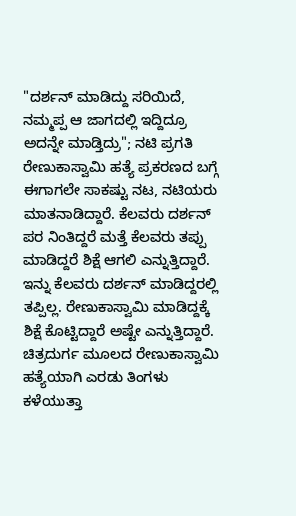"ದರ್ಶನ್ ಮಾಡಿದ್ದು ಸರಿಯಿದೆ, ನಮ್ಮಪ್ಪ ಆ ಜಾಗದಲ್ಲಿ ಇದ್ದಿದ್ರೂ ಅದನ್ನೇ ಮಾಡ್ತಿದ್ರು"; ನಟಿ ಪ್ರಗತಿ
ರೇಣುಕಾಸ್ವಾಮಿ ಹತ್ಯೆ ಪ್ರಕರಣದ ಬಗ್ಗೆ ಈಗಾಗಲೇ ಸಾಕಷ್ಟು ನಟ, ನಟಿಯರು ಮಾತನಾಡಿದ್ದಾರೆ. ಕೆಲವರು ದರ್ಶನ್ ಪರ ನಿಂತಿದ್ದರೆ ಮತ್ತೆ ಕೆಲವರು ತಪ್ಪು ಮಾಡಿದ್ದರೆ ಶಿಕ್ಷೆ ಆಗಲಿ ಎನ್ನುತ್ತಿದ್ದಾರೆ. ಇನ್ನು ಕೆಲವರು ದರ್ಶನ್ ಮಾಡಿದ್ದರಲ್ಲಿ ತಪ್ಪಿಲ್ಲ. ರೇಣುಕಾಸ್ವಾಮಿ ಮಾಡಿದ್ದಕ್ಕೆ ಶಿಕ್ಷೆ ಕೊಟ್ಟಿದ್ದಾರೆ ಅಷ್ಟೇ ಎನ್ನುತ್ತಿದ್ದಾರೆ.
ಚಿತ್ರದುರ್ಗ ಮೂಲದ ರೇಣುಕಾಸ್ವಾಮಿ ಹತ್ಯೆಯಾಗಿ ಎರಡು ತಿಂಗಳು ಕಳೆಯುತ್ತಾ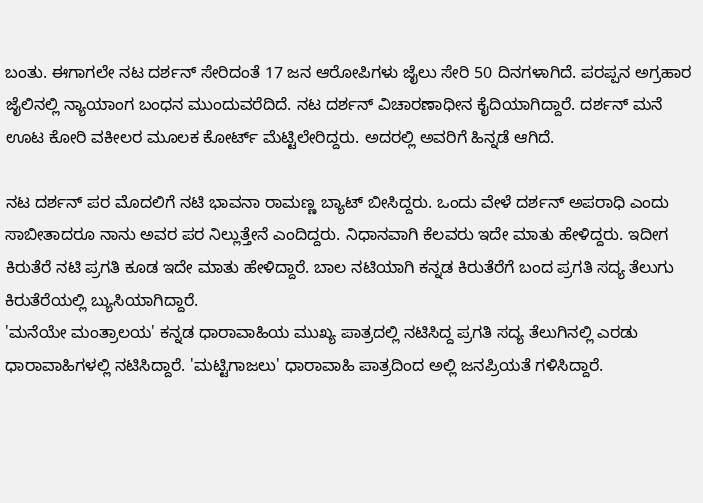ಬಂತು. ಈಗಾಗಲೇ ನಟ ದರ್ಶನ್ ಸೇರಿದಂತೆ 17 ಜನ ಆರೋಪಿಗಳು ಜೈಲು ಸೇರಿ 50 ದಿನಗಳಾಗಿದೆ. ಪರಪ್ಪನ ಅಗ್ರಹಾರ ಜೈಲಿನಲ್ಲಿ ನ್ಯಾಯಾಂಗ ಬಂಧನ ಮುಂದುವರೆದಿದೆ. ನಟ ದರ್ಶನ್ ವಿಚಾರಣಾಧೀನ ಕೈದಿಯಾಗಿದ್ದಾರೆ. ದರ್ಶನ್ ಮನೆ ಊಟ ಕೋರಿ ವಕೀಲರ ಮೂಲಕ ಕೋರ್ಟ್ ಮೆಟ್ಟಿಲೇರಿದ್ದರು. ಅದರಲ್ಲಿ ಅವರಿಗೆ ಹಿನ್ನಡೆ ಆಗಿದೆ.

ನಟ ದರ್ಶನ್ ಪರ ಮೊದಲಿಗೆ ನಟಿ ಭಾವನಾ ರಾಮಣ್ಣ ಬ್ಯಾಟ್ ಬೀಸಿದ್ದರು. ಒಂದು ವೇಳೆ ದರ್ಶನ್ ಅಪರಾಧಿ ಎಂದು ಸಾಬೀತಾದರೂ ನಾನು ಅವರ ಪರ ನಿಲ್ಲುತ್ತೇನೆ ಎಂದಿದ್ದರು. ನಿಧಾನವಾಗಿ ಕೆಲವರು ಇದೇ ಮಾತು ಹೇಳಿದ್ದರು. ಇದೀಗ ಕಿರುತೆರೆ ನಟಿ ಪ್ರಗತಿ ಕೂಡ ಇದೇ ಮಾತು ಹೇಳಿದ್ದಾರೆ. ಬಾಲ ನಟಿಯಾಗಿ ಕನ್ನಡ ಕಿರುತೆರೆಗೆ ಬಂದ ಪ್ರಗತಿ ಸದ್ಯ ತೆಲುಗು ಕಿರುತೆರೆಯಲ್ಲಿ ಬ್ಯುಸಿಯಾಗಿದ್ದಾರೆ.
'ಮನೆಯೇ ಮಂತ್ರಾಲಯ' ಕನ್ನಡ ಧಾರಾವಾಹಿಯ ಮುಖ್ಯ ಪಾತ್ರದಲ್ಲಿ ನಟಿಸಿದ್ದ ಪ್ರಗತಿ ಸದ್ಯ ತೆಲುಗಿನಲ್ಲಿ ಎರಡು ಧಾರಾವಾಹಿಗಳಲ್ಲಿ ನಟಿಸಿದ್ದಾರೆ. 'ಮಟ್ಟಿಗಾಜಲು' ಧಾರಾವಾಹಿ ಪಾತ್ರದಿಂದ ಅಲ್ಲಿ ಜನಪ್ರಿಯತೆ ಗಳಿಸಿದ್ದಾರೆ.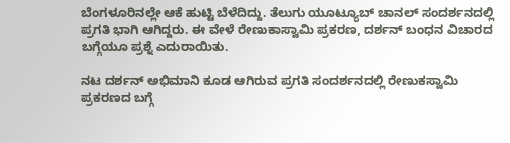ಬೆಂಗಳೂರಿನಲ್ಲೇ ಆಕೆ ಹುಟ್ಟಿ ಬೆಳೆದಿದ್ದು. ತೆಲುಗು ಯೂಟ್ಯೂಬ್ ಚಾನಲ್ ಸಂದರ್ಶನದಲ್ಲಿ ಪ್ರಗತಿ ಭಾಗಿ ಆಗಿದ್ದರು. ಈ ವೇಳೆ ರೇಣುಕಾಸ್ವಾಮಿ ಪ್ರಕರಣ, ದರ್ಶನ್ ಬಂಧನ ವಿಚಾರದ ಬಗ್ಗೆಯೂ ಪ್ರಶ್ನೆ ಎದುರಾಯಿತು.

ನಟ ದರ್ಶನ್ ಅಭಿಮಾನಿ ಕೂಡ ಆಗಿರುವ ಪ್ರಗತಿ ಸಂದರ್ಶನದಲ್ಲಿ ರೇಣುಕಸ್ವಾಮಿ ಪ್ರಕರಣದ ಬಗ್ಗೆ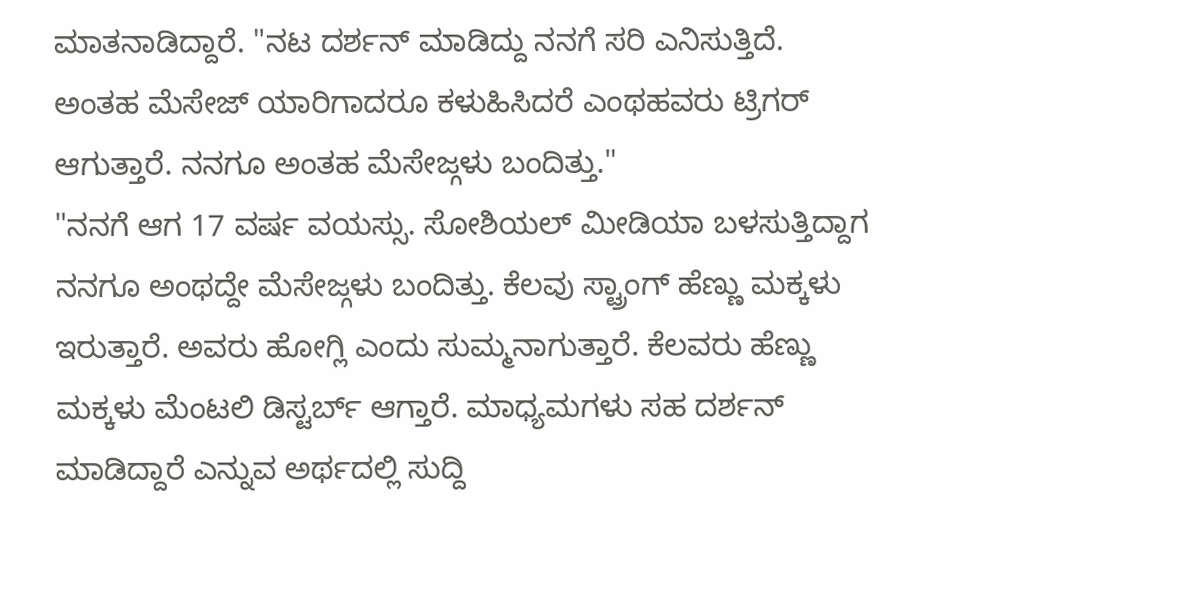ಮಾತನಾಡಿದ್ದಾರೆ. "ನಟ ದರ್ಶನ್ ಮಾಡಿದ್ದು ನನಗೆ ಸರಿ ಎನಿಸುತ್ತಿದೆ. ಅಂತಹ ಮೆಸೇಜ್ ಯಾರಿಗಾದರೂ ಕಳುಹಿಸಿದರೆ ಎಂಥಹವರು ಟ್ರಿಗರ್ ಆಗುತ್ತಾರೆ. ನನಗೂ ಅಂತಹ ಮೆಸೇಜ್ಗಳು ಬಂದಿತ್ತು."
"ನನಗೆ ಆಗ 17 ವರ್ಷ ವಯಸ್ಸು. ಸೋಶಿಯಲ್ ಮೀಡಿಯಾ ಬಳಸುತ್ತಿದ್ದಾಗ ನನಗೂ ಅಂಥದ್ದೇ ಮೆಸೇಜ್ಗಳು ಬಂದಿತ್ತು. ಕೆಲವು ಸ್ಟ್ರಾಂಗ್ ಹೆಣ್ಣು ಮಕ್ಕಳು ಇರುತ್ತಾರೆ. ಅವರು ಹೋಗ್ಲಿ ಎಂದು ಸುಮ್ಮನಾಗುತ್ತಾರೆ. ಕೆಲವರು ಹೆಣ್ಣು ಮಕ್ಕಳು ಮೆಂಟಲಿ ಡಿಸ್ಟರ್ಬ್ ಆಗ್ತಾರೆ. ಮಾಧ್ಯಮಗಳು ಸಹ ದರ್ಶನ್ ಮಾಡಿದ್ದಾರೆ ಎನ್ನುವ ಅರ್ಥದಲ್ಲಿ ಸುದ್ದಿ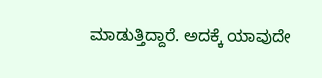ಮಾಡುತ್ತಿದ್ದಾರೆ. ಅದಕ್ಕೆ ಯಾವುದೇ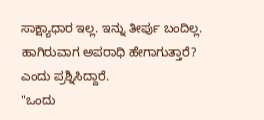ಸಾಕ್ಷ್ಯಾಧಾರ ಇಲ್ಲ. ಇನ್ನು ತೀರ್ಪು ಬಂದಿಲ್ಲ. ಹಾಗಿರುವಾಗ ಅಪರಾಧಿ ಹೇಗಾಗುತ್ತಾರೆ? ಎಂದು ಪ್ರಶ್ನಿಸಿದ್ದಾರೆ.
"ಒಂದು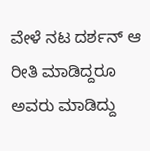ವೇಳೆ ನಟ ದರ್ಶನ್ ಆ ರೀತಿ ಮಾಡಿದ್ದರೂ ಅವರು ಮಾಡಿದ್ದು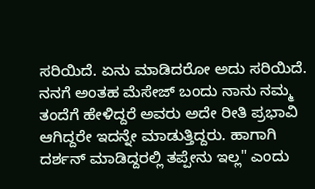ಸರಿಯಿದೆ. ಏನು ಮಾಡಿದರೋ ಅದು ಸರಿಯಿದೆ. ನನಗೆ ಅಂತಹ ಮೆಸೇಜ್ ಬಂದು ನಾನು ನಮ್ಮ ತಂದೆಗೆ ಹೇಳಿದ್ದರೆ ಅವರು ಅದೇ ರೀತಿ ಪ್ರಭಾವಿ ಆಗಿದ್ದರೇ ಇದನ್ನೇ ಮಾಡುತ್ತಿದ್ದರು. ಹಾಗಾಗಿ ದರ್ಶನ್ ಮಾಡಿದ್ದರಲ್ಲಿ ತಪ್ಪೇನು ಇಲ್ಲ" ಎಂದು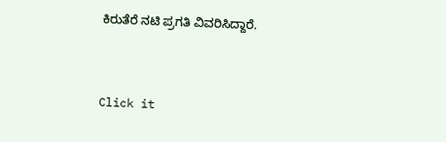ಕಿರುತೆರೆ ನಟಿ ಪ್ರಗತಿ ವಿವರಿಸಿದ್ದಾರೆ.


Click it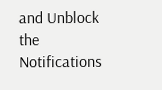and Unblock the Notifications